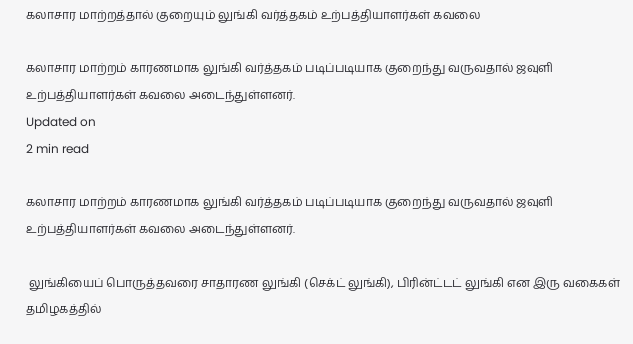கலாசார மாற்றத்தால் குறையும் லுங்கி வர்த்தகம் உற்பத்தியாளர்கள் கவலை

கலாசார மாற்றம் காரணமாக லுங்கி வர்த்தகம் படிப்படியாக குறைந்து வருவதால் ஜவுளி உற்பத்தியாளர்கள் கவலை அடைந்துள்ளனர்.
Updated on
2 min read

கலாசார மாற்றம் காரணமாக லுங்கி வர்த்தகம் படிப்படியாக குறைந்து வருவதால் ஜவுளி உற்பத்தியாளர்கள் கவலை அடைந்துள்ளனர்.

 லுங்கியைப் பொருத்தவரை சாதாரண லுங்கி (செக்ட் லுங்கி), பிரின்ட்டட் லுங்கி என இரு வகைகள் தமிழகத்தில்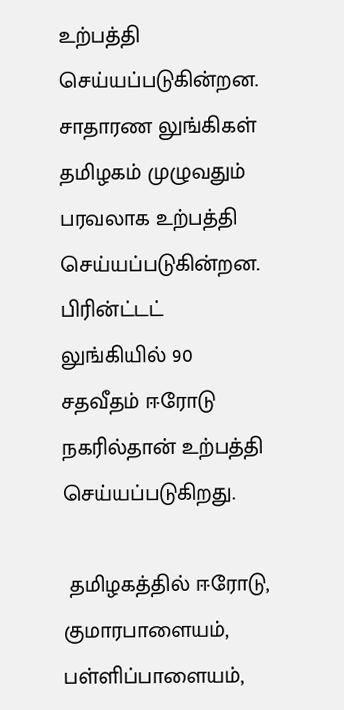உற்பத்தி செய்யப்படுகின்றன. சாதாரண லுங்கிகள் தமிழகம் முழுவதும் பரவலாக உற்பத்தி செய்யப்படுகின்றன. பிரின்ட்டட் லுங்கியில் 90 சதவீதம் ஈரோடு நகரில்தான் உற்பத்தி செய்யப்படுகிறது.

 தமிழகத்தில் ஈரோடு, குமாரபாளையம், பள்ளிப்பாளையம்,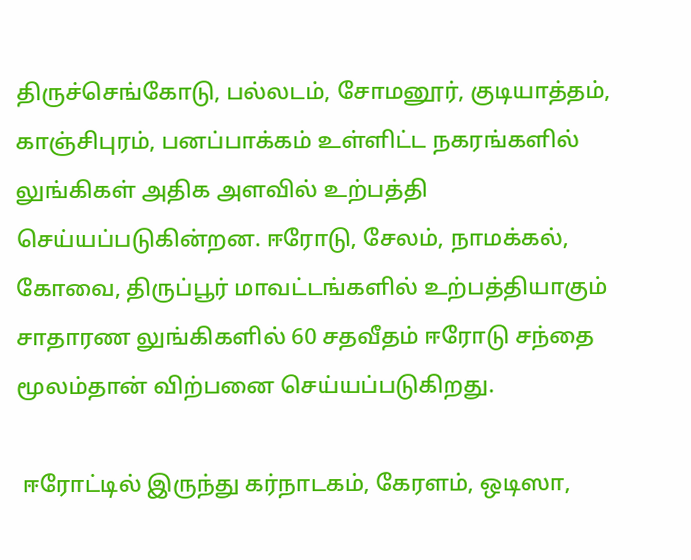திருச்செங்கோடு, பல்லடம், சோமனூர், குடியாத்தம், காஞ்சிபுரம், பனப்பாக்கம் உள்ளிட்ட நகரங்களில் லுங்கிகள் அதிக அளவில் உற்பத்தி செய்யப்படுகின்றன. ஈரோடு, சேலம், நாமக்கல், கோவை, திருப்பூர் மாவட்டங்களில் உற்பத்தியாகும் சாதாரண லுங்கிகளில் 60 சதவீதம் ஈரோடு சந்தை மூலம்தான் விற்பனை செய்யப்படுகிறது.

 ஈரோட்டில் இருந்து கர்நாடகம், கேரளம், ஒடிஸா,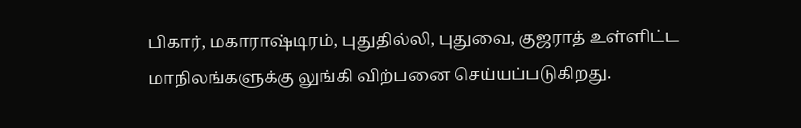பிகார், மகாராஷ்டிரம், புதுதில்லி, புதுவை, குஜராத் உள்ளிட்ட மாநிலங்களுக்கு லுங்கி விற்பனை செய்யப்படுகிறது.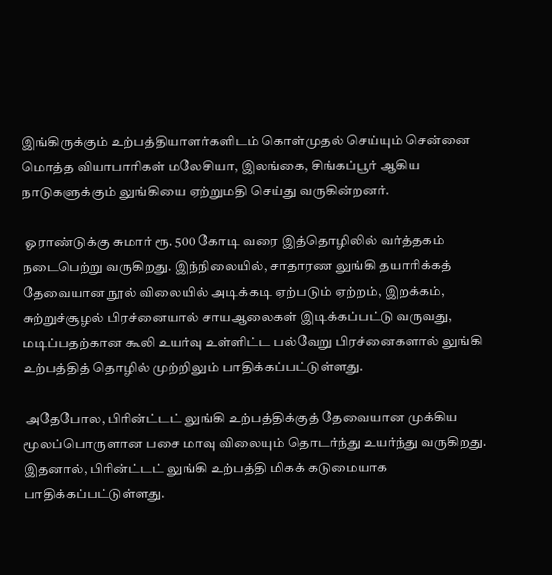இங்கிருக்கும் உற்பத்தியாளர்களிடம் கொள்முதல் செய்யும் சென்னை மொத்த வியாபாரிகள் மலேசியா, இலங்கை, சிங்கப்பூர் ஆகிய நாடுகளுக்கும் லுங்கியை ஏற்றுமதி செய்து வருகின்றனர்.

 ஓராண்டுக்கு சுமார் ரூ. 500 கோடி வரை இத்தொழிலில் வர்த்தகம் நடைபெற்று வருகிறது. இந்நிலையில், சாதாரண லுங்கி தயாரிக்கத் தேவையான நூல் விலையில் அடிக்கடி ஏற்படும் ஏற்றம், இறக்கம், சுற்றுச்சூழல் பிரச்னையால் சாயஆலைகள் இடிக்கப்பட்டு வருவது, மடிப்பதற்கான கூலி உயர்வு உள்ளிட்ட பல்வேறு பிரச்னைகளால் லுங்கி உற்பத்தித் தொழில் முற்றிலும் பாதிக்கப்பட்டுள்ளது.

 அதேபோல, பிரின்ட்டட் லுங்கி உற்பத்திக்குத் தேவையான முக்கிய மூலப்பொருளான பசை மாவு விலையும் தொடர்ந்து உயர்ந்து வருகிறது. இதனால், பிரின்ட்டட் லுங்கி உற்பத்தி மிகக் கடுமையாக பாதிக்கப்பட்டுள்ளது.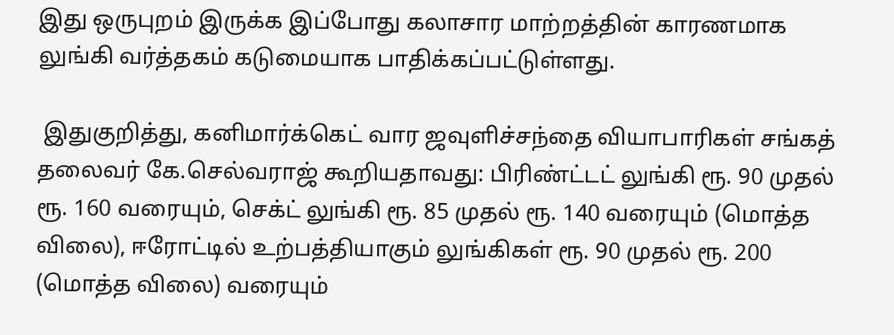இது ஒருபுறம் இருக்க இப்போது கலாசார மாற்றத்தின் காரணமாக லுங்கி வர்த்தகம் கடுமையாக பாதிக்கப்பட்டுள்ளது.

 இதுகுறித்து, கனிமார்க்கெட் வார ஜவுளிச்சந்தை வியாபாரிகள் சங்கத் தலைவர் கே.செல்வராஜ் கூறியதாவது: பிரிண்ட்டட் லுங்கி ரூ. 90 முதல் ரூ. 160 வரையும், செக்ட் லுங்கி ரூ. 85 முதல் ரூ. 140 வரையும் (மொத்த விலை), ஈரோட்டில் உற்பத்தியாகும் லுங்கிகள் ரூ. 90 முதல் ரூ. 200 (மொத்த விலை) வரையும்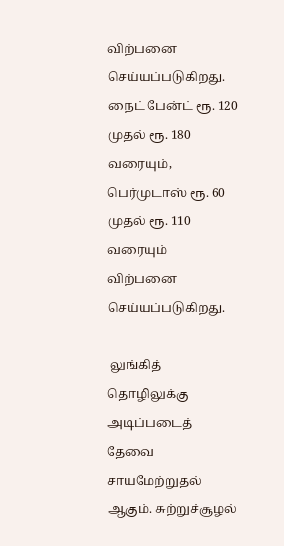விற்பனை செய்யப்படுகிறது. நைட் பேன்ட் ரூ. 120 முதல் ரூ. 180 வரையும், பெர்முடாஸ் ரூ. 60 முதல் ரூ. 110 வரையும் விற்பனை செய்யப்படுகிறது.

 லுங்கித் தொழிலுக்கு அடிப்படைத் தேவை சாயமேற்றுதல் ஆகும். சுற்றுச்சூழல்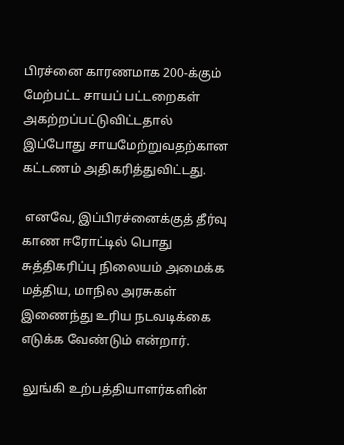பிரச்னை காரணமாக 200-க்கும் மேற்பட்ட சாயப் பட்டறைகள் அகற்றப்பட்டுவிட்டதால் இப்போது சாயமேற்றுவதற்கான கட்டணம் அதிகரித்துவிட்டது.

 எனவே, இப்பிரச்னைக்குத் தீர்வு காண ஈரோட்டில் பொது சுத்திகரிப்பு நிலையம் அமைக்க மத்திய, மாநில அரசுகள் இணைந்து உரிய நடவடிக்கை எடுக்க வேண்டும் என்றார்.

 லுங்கி உற்பத்தியாளர்களின்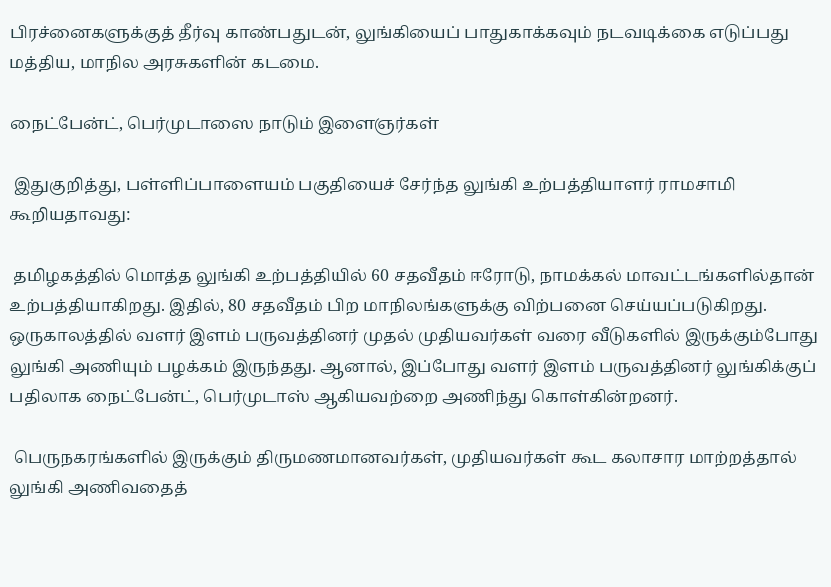பிரச்னைகளுக்குத் தீர்வு காண்பதுடன், லுங்கியைப் பாதுகாக்கவும் நடவடிக்கை எடுப்பது மத்திய, மாநில அரசுகளின் கடமை.

நைட்பேன்ட், பெர்முடாஸை நாடும் இளைஞர்கள்

 இதுகுறித்து, பள்ளிப்பாளையம் பகுதியைச் சேர்ந்த லுங்கி உற்பத்தியாளர் ராமசாமி கூறியதாவது:

 தமிழகத்தில் மொத்த லுங்கி உற்பத்தியில் 60 சதவீதம் ஈரோடு, நாமக்கல் மாவட்டங்களில்தான் உற்பத்தியாகிறது. இதில், 80 சதவீதம் பிற மாநிலங்களுக்கு விற்பனை செய்யப்படுகிறது. ஒருகாலத்தில் வளர் இளம் பருவத்தினர் முதல் முதியவர்கள் வரை வீடுகளில் இருக்கும்போது லுங்கி அணியும் பழக்கம் இருந்தது. ஆனால், இப்போது வளர் இளம் பருவத்தினர் லுங்கிக்குப் பதிலாக நைட்பேன்ட், பெர்முடாஸ் ஆகியவற்றை அணிந்து கொள்கின்றனர்.

 பெருநகரங்களில் இருக்கும் திருமணமானவர்கள், முதியவர்கள் கூட கலாசார மாற்றத்தால் லுங்கி அணிவதைத்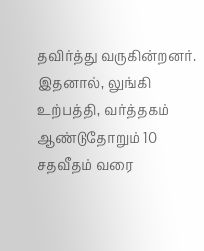தவிர்த்து வருகின்றனர். இதனால், லுங்கி உற்பத்தி, வர்த்தகம் ஆண்டுதோறும் 10 சதவீதம் வரை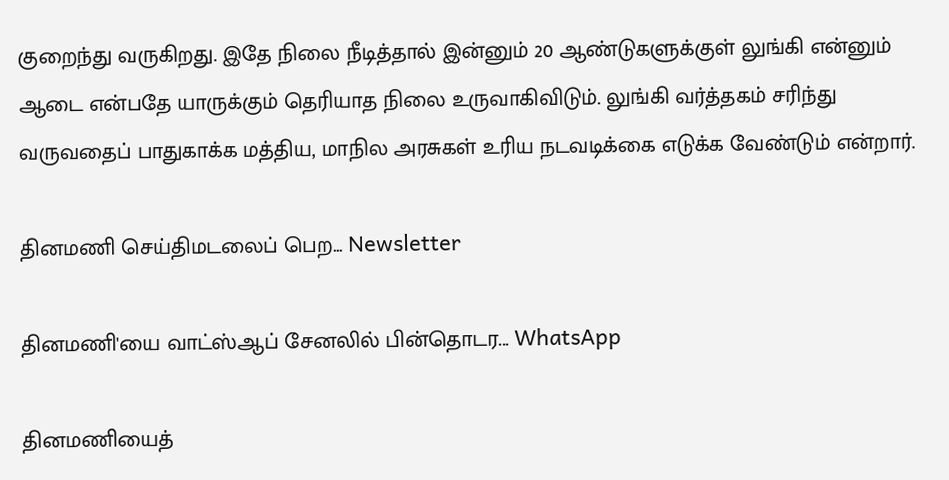குறைந்து வருகிறது. இதே நிலை நீடித்தால் இன்னும் 20 ஆண்டுகளுக்குள் லுங்கி என்னும் ஆடை என்பதே யாருக்கும் தெரியாத நிலை உருவாகிவிடும். லுங்கி வர்த்தகம் சரிந்து வருவதைப் பாதுகாக்க மத்திய, மாநில அரசுகள் உரிய நடவடிக்கை எடுக்க வேண்டும் என்றார்.

தினமணி செய்திமடலைப் பெற... Newsletter

தினமணி'யை வாட்ஸ்ஆப் சேனலில் பின்தொடர... WhatsApp

தினமணியைத்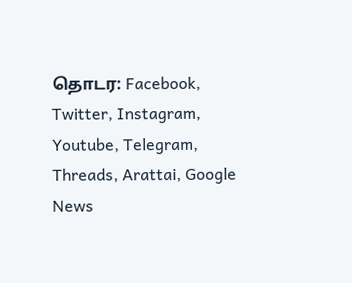தொடர: Facebook, Twitter, Instagram, Youtube, Telegram, Threads, Arattai, Google News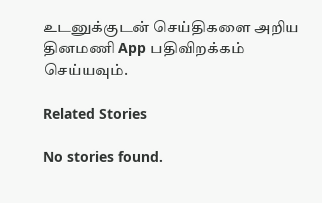உடனுக்குடன் செய்திகளை அறிய தினமணி App பதிவிறக்கம் செய்யவும்.

Related Stories

No stories found.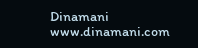Dinamani
www.dinamani.com